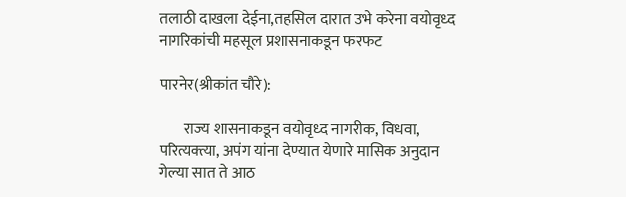तलाठी दाखला देईना,तहसिल दारात उभे करेना वयोवृध्द नागरिकांची महसूल प्रशासनाकडून फरफट

पारनेर(श्रीकांत चौरे):

        राज्य शासनाकडून वयोवृध्द नागरीक, विधवा, परित्यक्त्या, अपंग यांना देण्यात येणारे मासिक अनुदान गेल्या सात ते आठ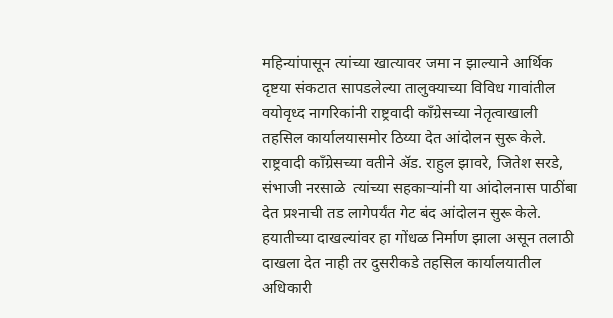महिन्यांपासून त्यांच्या खात्यावर जमा न झाल्याने आर्थिक दृष्टया संकटात सापडलेल्या तालुक्याच्या विविध गावांतील वयोवृध्द नागरिकांनी राष्ट्रवादी काँग्रेसच्या नेतृत्वाखाली तहसिल कार्यालयासमोर ठिय्या देत आंदोलन सुरू केले. राष्ट्रवादी काँग्रेसच्या वतीने अ‍ॅड. राहुल झावरे, जितेश सरडे, संभाजी नरसाळे  त्यांच्या सहकाऱ्यांनी या आंदोलनास पाठींबा देत प्रश्‍नाची तड लागेपर्यंत गेट बंद आंदोलन सुरू केले. हयातीच्या दाखल्यांवर हा गोंधळ निर्माण झाला असून तलाठी दाखला देत नाही तर दुसरीकडे तहसिल कार्यालयातील अधिकारी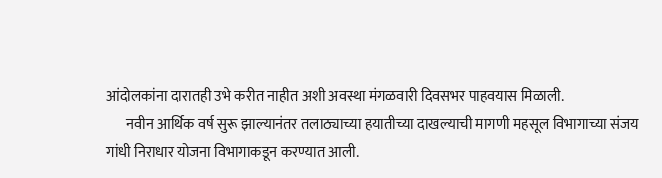आंदोलकांना दारातही उभे करीत नाहीत अशी अवस्था मंगळवारी दिवसभर पाहवयास मिळाली.
       नवीन आर्थिक वर्ष सुरू झाल्यानंतर तलाठ्याच्या हयातीच्या दाखल्याची मागणी महसूल विभागाच्या संजय गांधी निराधार योजना विभागाकडून करण्यात आली.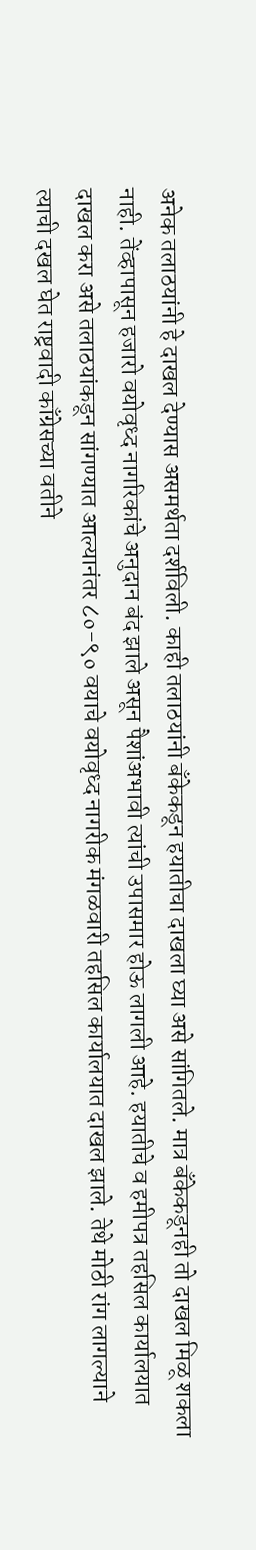अनेक तलाठयांनी हे दाखल देण्यास असमर्थता दर्शविली. काही तलाठयांनी बँकेकडून हयातीचा दाखला घ्या असे सांगितले. मात्र बँकेकडूनही तो दाखल मिळू शकला नाही. तेंव्हापासून हजारो वयोवृध्द नागरिकांचे अनुदान बंद झाले असून पैशांअभावी त्यांची उपासमार होऊ लागली आहे. हयातीचे व हमीपत्र तहसिल कार्यालयात दाखल करा असे तलाठयांकडून सांगण्यात आल्यानंतर ८०-९० वयाचे वयोवृध्द नागरीक मंगळवारी तहसिल कार्यालयात दाखल झाले. तेथे मोठी रांग लागल्याने त्याची दखल घेत राष्ट्रवादी काँग्रेसच्या वतीने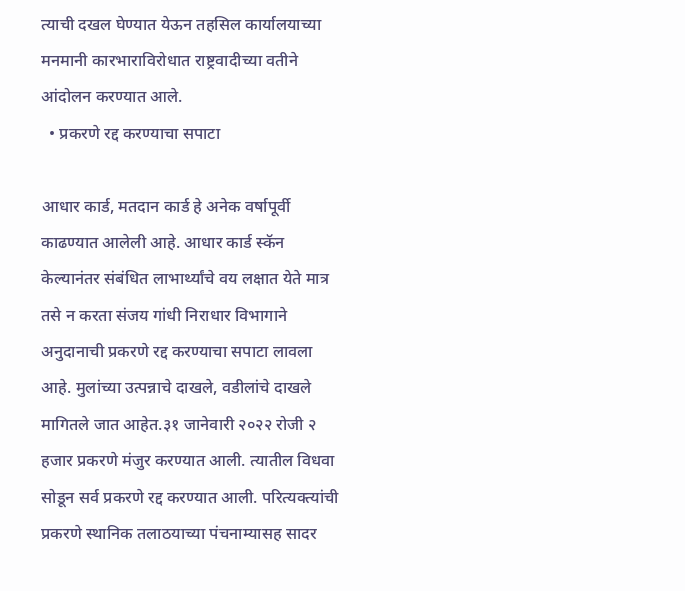त्याची दखल घेण्यात येऊन तहसिल कार्यालयाच्या मनमानी कारभाराविरोधात राष्ट्रवादीच्या वतीने आंदोलन करण्यात आले.
  • प्रकरणे रद्द करण्याचा सपाटा

आधार कार्ड, मतदान कार्ड हे अनेक वर्षापूर्वी काढण्यात आलेली आहे. आधार कार्ड स्कॅन केल्यानंतर संबंधित लाभार्थ्यांचे वय लक्षात येते मात्र तसे न करता संजय गांधी निराधार विभागाने अनुदानाची प्रकरणे रद्द करण्याचा सपाटा लावला आहे. मुलांच्या उत्पन्नाचे दाखले, वडीलांचे दाखले मागितले जात आहेत.३१ जानेवारी २०२२ रोजी २ हजार प्रकरणे मंजुर करण्यात आली. त्यातील विधवा सोडून सर्व प्रकरणे रद्द करण्यात आली. परित्यक्त्यांची प्रकरणे स्थानिक तलाठयाच्या पंचनाम्यासह सादर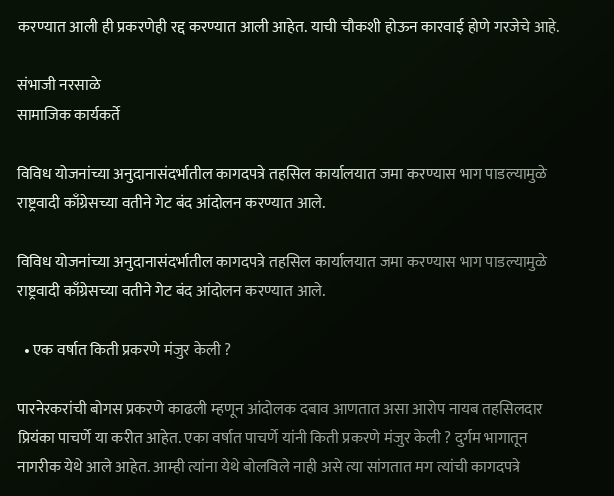करण्यात आली ही प्रकरणेही रद्द करण्यात आली आहेत. याची चौकशी होऊन कारवाई होणे गरजेचे आहे.

संभाजी नरसाळे
सामाजिक कार्यकर्ते

विविध योजनांच्या अनुदानासंदर्भातील कागदपत्रे तहसिल कार्यालयात जमा करण्यास भाग पाडल्यामुळे राष्ट्रवादी काँग्रेसच्या वतीने गेट बंद आंदोलन करण्यात आले.

विविध योजनांच्या अनुदानासंदर्भातील कागदपत्रे तहसिल कार्यालयात जमा करण्यास भाग पाडल्यामुळे राष्ट्रवादी काँग्रेसच्या वतीने गेट बंद आंदोलन करण्यात आले.

  • एक वर्षात किती प्रकरणे मंजुर केली ?

पारनेरकरांची बोगस प्रकरणे काढली म्हणून आंदोलक दबाव आणतात असा आरोप नायब तहसिलदार प्रियंका पाचर्णे या करीत आहेत. एका वर्षात पाचर्णे यांनी किती प्रकरणे मंजुर केली ? दुर्गम भागातून नागरीक येथे आले आहेत. आम्ही त्यांना येथे बोलविले नाही असे त्या सांगतात मग त्यांची कागदपत्रे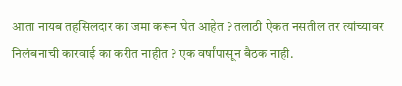आता नायब तहसिलदार का जमा करून घेत आहेत ? तलाठी ऐकत नसतील तर त्यांच्यावर निलंबनाची कारवाई का करीत नाहीत ? एक वर्षांपासून बैठक नाही.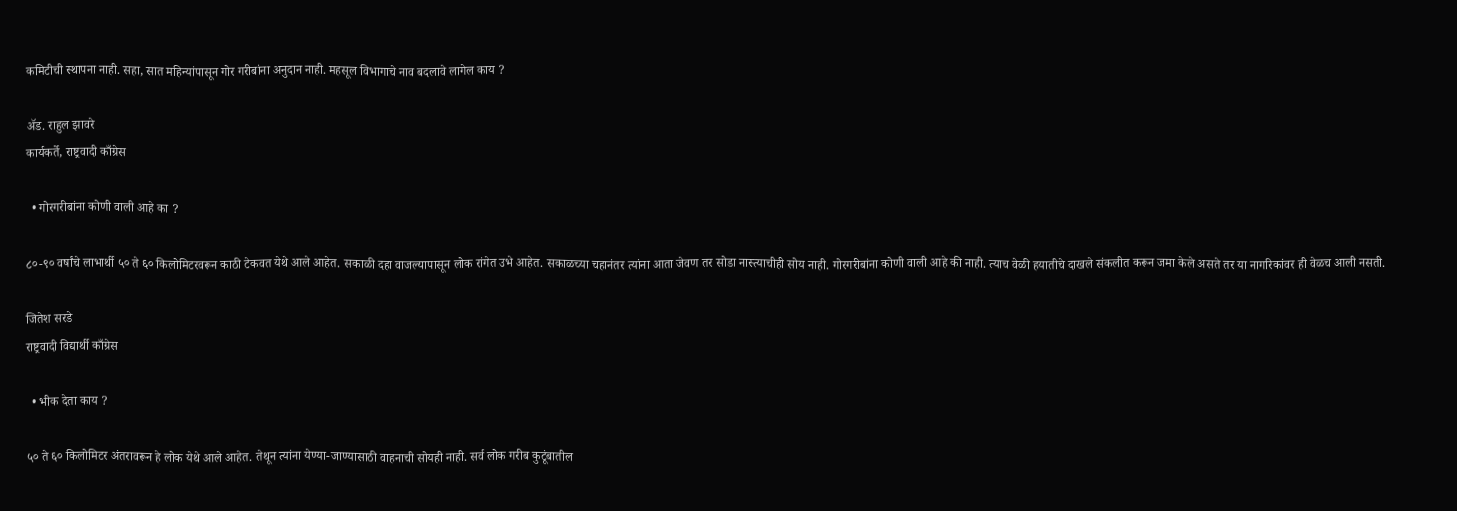कमिटीची स्थापना नाही. सहा, सात महिन्यांपासून गोर गरीबांना अनुदान नाही. महसूल विभागाचे नाव बदलावे लागेल काय ?

अ‍ॅड. राहुल झावरे
कार्यकर्ते, राष्ट्रवादी काँग्रेस

  • गोरगरीबांना कोणी वाली आहे का ?

८०-९० वर्षांचे लाभार्थी ५० ते ६० किलोमिटरवरून काठी टेकवत येथे आले आहेत. सकाळी दहा वाजल्यापासून लोक रांगेत उभे आहेत. सकाळच्या चहानंतर त्यांना आता जेवण तर सोडा नास्त्याचीही सोय नाही. गोरगरीबांना कोणी वाली आहे की नाही. त्याच वेळी हयातीचे दाखले संकलीत करून जमा केले असते तर या नागरिकांवर ही वेळच आली नसती.

जितेश सरडे
राष्ट्रवादी विद्यार्थी काँग्रेस

  • भीक देता काय ?

५० ते ६० किलोमिटर अंतरावरून हे लोक येथे आले आहेत. तेथून त्यांना येण्या-जाण्यासाठी वाहनाची सोयही नाही. सर्व लोक गरीब कुटूंबातील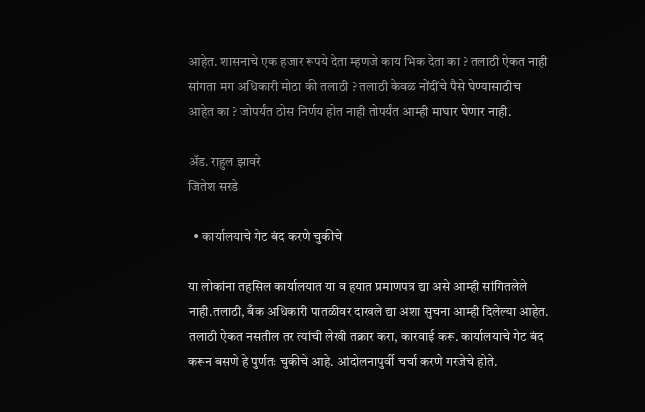आहेत. शासनाचे एक हजार रूपये देता म्हणजे काय भिक देता का ? तलाठी ऐकत नाही सांगता मग अधिकारी मोठा की तलाठी ? तलाठी केवळ नोंदींचे पैसे घेण्यासाठीच आहेत का ? जोपर्यंत ठोस निर्णय होत नाही तोपर्यंत आम्ही माघार घेणार नाही.

अ‍ॅड. राहुल झावरे
जितेश सरडे

  • कार्यालयाचे गेट बंद करणे चुकीचे

या लोकांना तहसिल कार्यालयात या व हयात प्रमाणपत्र द्या असे आम्ही सांगितलेले नाही.तलाठी, बँक अधिकारी पातळीवर दाखले द्या अशा सुचना आम्ही दिलेल्या आहेत. तलाठी ऐकत नसतील तर त्यांची लेखी तक्रार करा, कारवाई करू. कार्यालयाचे गेट बंद करून बसणे हे पुर्णतः चुकीचे आहे. आंदोलनापुर्वी चर्चा करणे गरजेचे होते.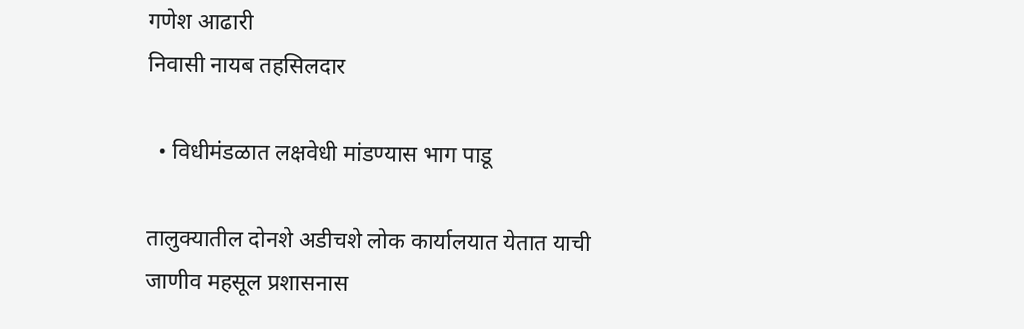गणेश आढारी
निवासी नायब तहसिलदार

  • विधीमंडळात लक्षवेधी मांडण्यास भाग पाडू

तालुक्यातील दोनशे अडीचशे लोक कार्यालयात येतात याची जाणीव महसूल प्रशासनास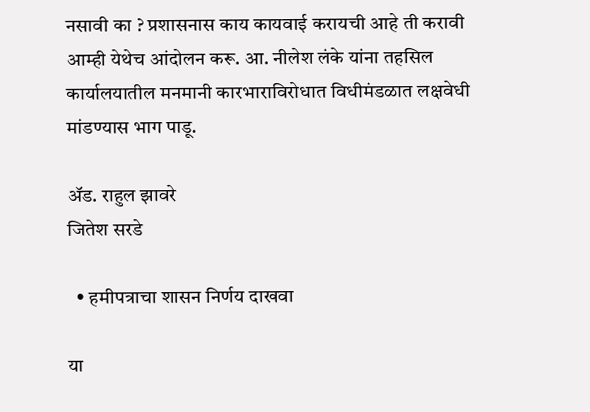नसावी का ? प्रशासनास काय कायवाई करायची आहे ती करावी आम्ही येथेच आंदोलन करू. आ. नीलेश लंके यांना तहसिल कार्यालयातील मनमानी कारभाराविरोधात विधीमंडळात लक्षवेधी मांडण्यास भाग पाडू.

अ‍ॅड. राहुल झावरे
जितेश सरडे

  • हमीपत्राचा शासन निर्णय दाखवा

या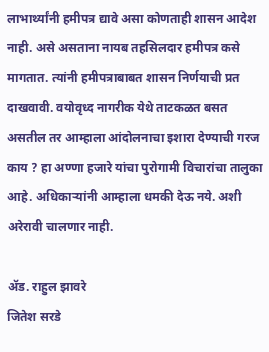लाभार्थ्यांनी हमीपत्र द्यावे असा कोणताही शासन आदेश नाही. असे असताना नायब तहसिलदार हमीपत्र कसे मागतात. त्यांनी हमीपत्राबाबत शासन निर्णयाची प्रत दाखवावी. वयोवृध्द नागरीक येथे ताटकळत बसत असतील तर आम्हाला आंदोलनाचा इशारा देण्याची गरज काय ? हा अण्णा हजारे यांचा पुरोगामी विचारांचा तालुका आहे. अधिकाऱ्यांनी आम्हाला धमकी देऊ नये. अशी अरेरावी चालणार नाही.

अ‍ॅड. राहुल झावरे
जितेश सरडे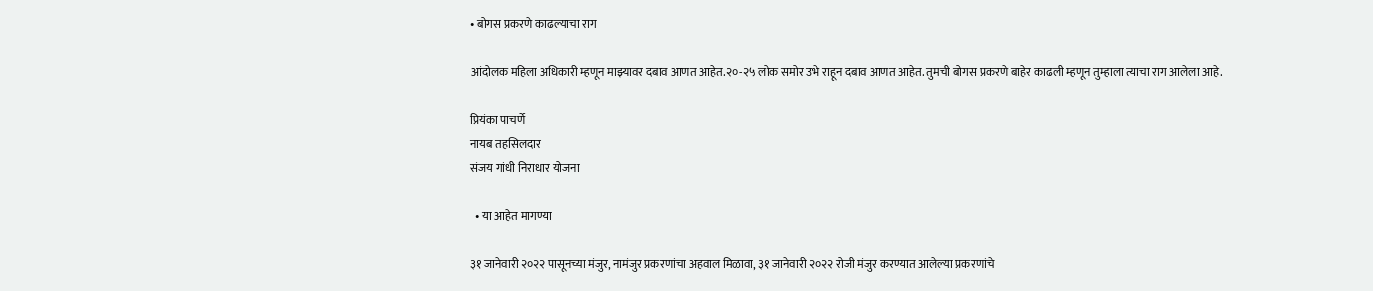• बोगस प्रकरणे काढल्याचा राग

आंदोलक महिला अधिकारी म्हणून माझ्यावर दबाव आणत आहेत.२०-२५ लोक समोर उभे राहून दबाव आणत आहेत. तुमची बोगस प्रकरणे बाहेर काढली म्हणून तुम्हाला त्याचा राग आलेला आहे.

प्रियंका पाचर्णे
नायब तहसिलदार
संजय गांधी निराधार योजना

  • या आहेत मागण्या

३१ जानेवारी २०२२ पासूनच्या मंजुर, नामंजुर प्रकरणांचा अहवाल मिळावा, ३१ जानेवारी २०२२ रोजी मंजुर करण्यात आलेल्या प्रकरणांचे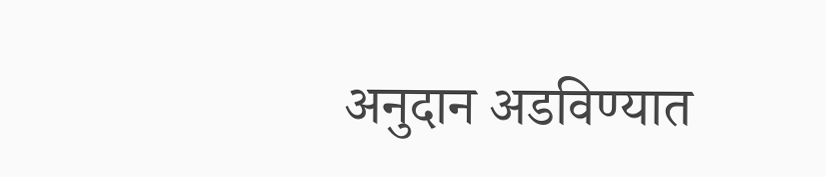अनुदान अडविण्यात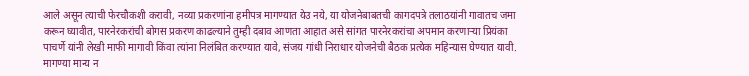आले असून त्याची फेरचौकशी करावी, नव्या प्रकरणांना हमीपत्र मागण्यात येउ नये, या योजनेबाबतची कागदपत्रे तलाठयांनी गावातच जमा करून घ्यावीत, पारनेरकरांची बोगस प्रकरण काढल्याने तुम्ही दबाव आणता आहात असे सांगत पारनेरकरांचा अपमान करणाऱ्या प्रियंका पाचर्णे यांनी लेखी माफी मागावी किंवा त्यांना निलंबित करण्यात यावे, संजय गांधी निराधार योजनेची बैठक प्रत्येक महिन्यास घेण्यात यावी. मागण्या मान्य न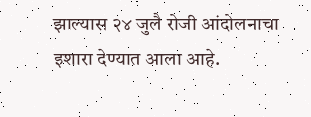झाल्यास २४ जुलै रोजी आंदोलनाचा इशारा देण्यात आला आहे.